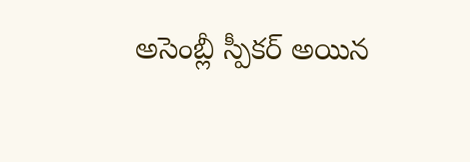అసెంబ్లీ స్పీకర్ అయిన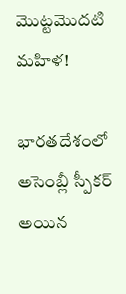మొట్టమొదటి మహిళ!

భారతదేశంలో అసెంబ్లీ స్పీకర్ అయిన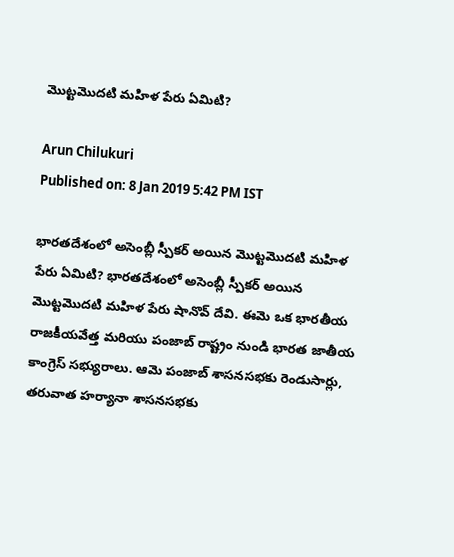మొట్టమొదటి మహిళ పేరు ఏమిటి?

Arun Chilukuri
Published on: 8 Jan 2019 5:42 PM IST

భారతదేశంలో అసెంబ్లీ స్పీకర్ అయిన మొట్టమొదటి మహిళ పేరు ఏమిటి? భారతదేశంలో అసెంబ్లీ స్పీకర్ అయిన మొట్టమొదటి మహిళ పేరు షానొవ్ దేవి. ఈమె ఒక భారతీయ రాజకీయవేత్త మరియు పంజాబ్ రాష్ట్రం నుండి భారత జాతీయ కాంగ్రెస్ సభ్యురాలు. ఆమె పంజాబ్ శాసనసభకు రెండుసార్లు, తరువాత హర్యానా శాసనసభకు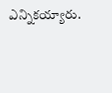ఎన్నికయ్యారు.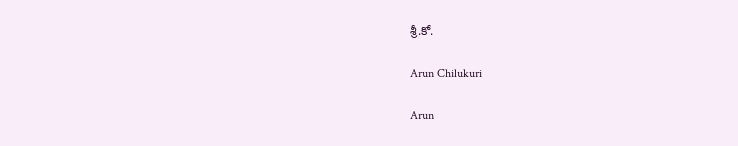శ్రీ.కో.

Arun Chilukuri

Arun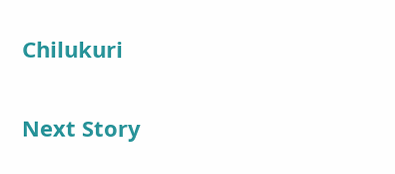Chilukuri

Next Story